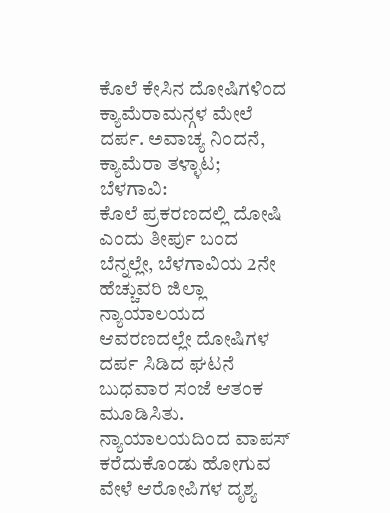ಕೊಲೆ ಕೇಸಿನ ದೋಷಿಗಳಿಂದ ಕ್ಯಾಮೆರಾಮನ್ಗಳ ಮೇಲೆ ದರ್ಪ. ಅವಾಚ್ಯ ನಿಂದನೆ, ಕ್ಯಾಮೆರಾ ತಳ್ಳಾಟ;
ಬೆಳಗಾವಿ:
ಕೊಲೆ ಪ್ರಕರಣದಲ್ಲಿ ದೋಷಿ ಎಂದು ತೀರ್ಪು ಬಂದ ಬೆನ್ನಲ್ಲೇ, ಬೆಳಗಾವಿಯ 2ನೇ ಹೆಚ್ಚುವರಿ ಜಿಲ್ಲಾ ನ್ಯಾಯಾಲಯದ ಆವರಣದಲ್ಲೇ ದೋಷಿಗಳ ದರ್ಪ ಸಿಡಿದ ಘಟನೆ ಬುಧವಾರ ಸಂಜೆ ಆತಂಕ ಮೂಡಿಸಿತು. ನ್ಯಾಯಾಲಯದಿಂದ ವಾಪಸ್ ಕರೆದುಕೊಂಡು ಹೋಗುವ ವೇಳೆ ಆರೋಪಿಗಳ ದೃಶ್ಯ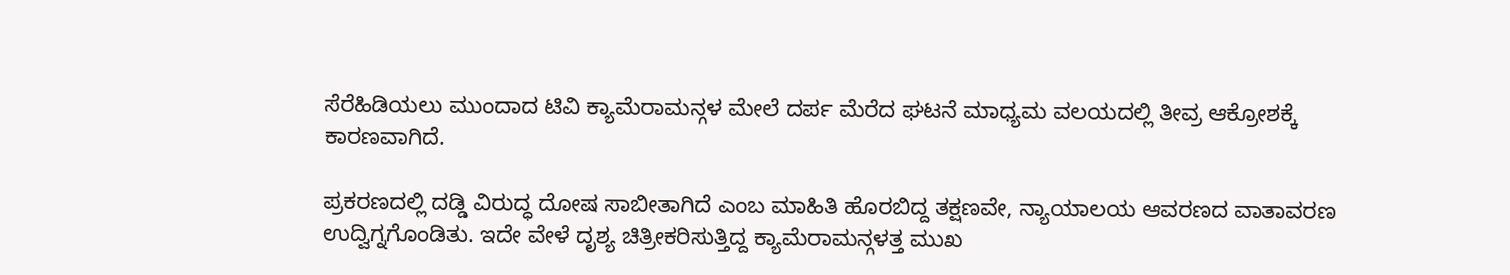ಸೆರೆಹಿಡಿಯಲು ಮುಂದಾದ ಟಿವಿ ಕ್ಯಾಮೆರಾಮನ್ಗಳ ಮೇಲೆ ದರ್ಪ ಮೆರೆದ ಘಟನೆ ಮಾಧ್ಯಮ ವಲಯದಲ್ಲಿ ತೀವ್ರ ಆಕ್ರೋಶಕ್ಕೆ ಕಾರಣವಾಗಿದೆ.

ಪ್ರಕರಣದಲ್ಲಿ ದಡ್ಡಿ ವಿರುದ್ಧ ದೋಷ ಸಾಬೀತಾಗಿದೆ ಎಂಬ ಮಾಹಿತಿ ಹೊರಬಿದ್ದ ತಕ್ಷಣವೇ, ನ್ಯಾಯಾಲಯ ಆವರಣದ ವಾತಾವರಣ ಉದ್ವಿಗ್ನಗೊಂಡಿತು. ಇದೇ ವೇಳೆ ದೃಶ್ಯ ಚಿತ್ರೀಕರಿಸುತ್ತಿದ್ದ ಕ್ಯಾಮೆರಾಮನ್ಗಳತ್ತ ಮುಖ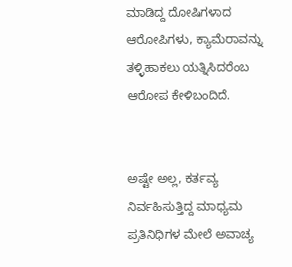ಮಾಡಿದ್ದ ದೋಷಿಗಳಾದ ಆರೋಪಿಗಳು, ಕ್ಯಾಮೆರಾವನ್ನು ತಳ್ಳಿಹಾಕಲು ಯತ್ನಿಸಿದರೆಂಬ ಆರೋಪ ಕೇಳಿಬಂದಿದೆ.


ಅಷ್ಟೇ ಅಲ್ಲ, ಕರ್ತವ್ಯ ನಿರ್ವಹಿಸುತ್ತಿದ್ದ ಮಾಧ್ಯಮ ಪ್ರತಿನಿಧಿಗಳ ಮೇಲೆ ಅವಾಚ್ಯ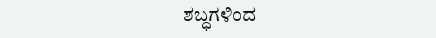ಶಬ್ಧಗಳಿಂದ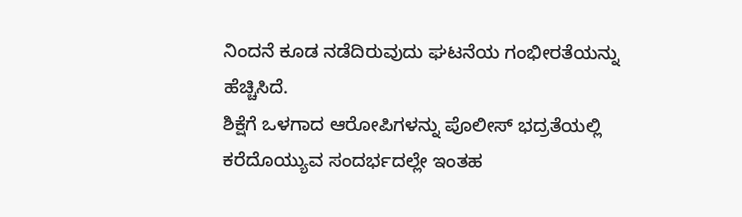ನಿಂದನೆ ಕೂಡ ನಡೆದಿರುವುದು ಘಟನೆಯ ಗಂಭೀರತೆಯನ್ನು ಹೆಚ್ಚಿಸಿದೆ.
ಶಿಕ್ಷೆಗೆ ಒಳಗಾದ ಆರೋಪಿಗಳನ್ನು ಪೊಲೀಸ್ ಭದ್ರತೆಯಲ್ಲಿ ಕರೆದೊಯ್ಯುವ ಸಂದರ್ಭದಲ್ಲೇ ಇಂತಹ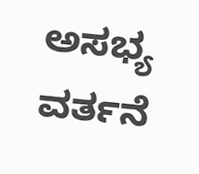ಅಸಭ್ಯ ವರ್ತನೆ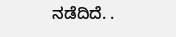ನಡೆದಿದೆ. .